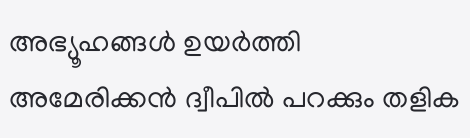അഭ്യൂഹങ്ങള്‍ ഉയര്‍ത്തി അമേരിക്കന്‍ ദ്വീപില്‍ പറക്കും തളിക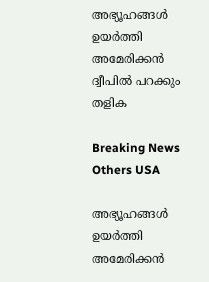അഭ്യൂഹങ്ങള്‍ ഉയര്‍ത്തി അമേരിക്കന്‍ ദ്വീപില്‍ പറക്കും തളിക

Breaking News Others USA

അഭ്യൂഹങ്ങള്‍ ഉയര്‍ത്തി അമേരിക്കന്‍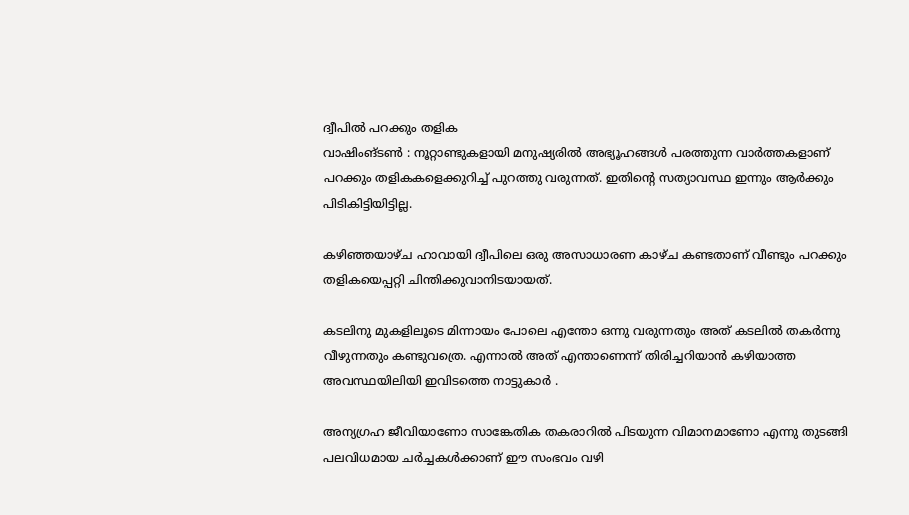ദ്വീപില്‍ പറക്കും തളിക
വാഷിംങ്ടണ്‍ ‍: നൂറ്റാണ്ടുകളായി മനുഷ്യരില്‍ അഭ്യൂഹങ്ങള്‍ പരത്തുന്ന വാര്‍ത്തകളാണ് പറക്കും തളികകളെക്കുറിച്ച് പുറത്തു വരുന്നത്. ഇതിന്റെ സത്യാവസ്ഥ ഇന്നും ആര്‍ക്കും പിടികിട്ടിയിട്ടില്ല.

കഴിഞ്ഞയാഴ്ച ഹാവായി ദ്വീപിലെ ഒരു അസാധാരണ കാഴ്ച കണ്ടതാണ് വീണ്ടും പറക്കും തളികയെപ്പറ്റി ചിന്തിക്കുവാനിടയായത്.

കടലിനു മുകളിലൂടെ മിന്നായം പോലെ എന്തോ ഒന്നു വരുന്നതും അത് കടലില്‍ തകര്‍ന്നു വീഴുന്നതും കണ്ടുവത്രെ. എന്നാല്‍ അത് എന്താണെന്ന് തിരിച്ചറിയാന്‍ കഴിയാത്ത അവസ്ഥയിലിയി ഇവിടത്തെ നാട്ടുകാര്‍ ‍.

അന്യഗ്രഹ ജീവിയാണോ സാങ്കേതിക തകരാറില്‍ പിടയുന്ന വിമാനമാണോ എന്നു തുടങ്ങി പലവിധമായ ചര്‍ച്ചകള്‍ക്കാണ് ഈ സംഭവം വഴി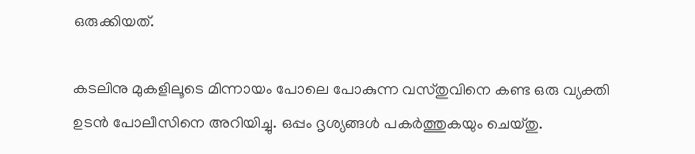ഒരുക്കിയത്.

കടലിനു മുകളിലൂടെ മിന്നായം പോലെ പോകുന്ന വസ്തുവിനെ കണ്ട ഒരു വ്യക്തി ഉടന്‍ പോലീസിനെ അറിയിച്ചു. ഒപ്പം ദൃശ്യങ്ങള്‍ പകര്‍ത്തുകയും ചെയ്തു.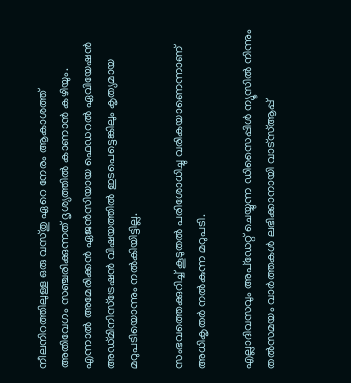നീലനിറത്തിലുള്ള ഒരു വസ്തു ഏറെ നേരം ആകാശത്ത് അതിവേഗം സഞ്ചരിക്കുന്നത് ദൃശ്യത്തില്‍ കാണാന്‍ കഴിയും. എന്നാല്‍ അമേരിക്കന്‍ ഏജന്‍സിയായ ഫെഡറല്‍ ഏവിയേഷന്‍ അഡ്മിനിസ്ട്രേഷന്‍ വിഷയത്തില്‍ ഇടപെട്ടെങ്കിലും കൃത്യമായ മറുപടിയൊന്നും നല്‍കിയിട്ടില്ല.

സംഭവത്തെക്കുറിച്ച് കൂടുതല്‍ പരിശോധിച്ചു വരികയാണെന്നാണ് അധികൃതര്‍ നല്‍കുന്ന മറുപടി.

എല്ലാദിവസവും അപ്ഡേറ്റ് ചെയ്യുന്ന ഡിസൈപ്പിൾ ന്യൂസിൽ നിന്നും തൽസമയം വാർത്തകൾ ലഭിക്കാനായി വാട്സ്ആപ്പ്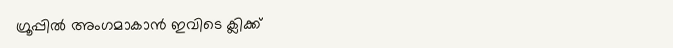ഗ്രൂപ്പിൽ അംഗമാകാൻ ഇവിടെ ക്ലിക്ക്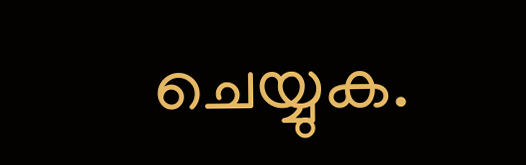ചെയ്യുക.